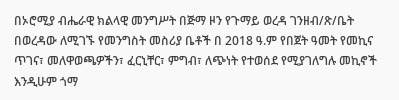በኦሮሚያ ብሔራዊ ክልላዊ መንግሥት በጅማ ዞን የጉማይ ወረዳ ገንዘብ/ጽ/ቤት በወረዳው ለሚገኙ የመንግስት መስሪያ ቤቶች በ 2018 ዓ.ም የበጀት ዓመት የመኪና ጥገና፣ መለዋወጫዎችን፣ ፈርኒቸር፣ ምግብ፣ ለጭነት የተወሰደ የሚያገለግሉ መኪኖች እንዲሁም ጎማ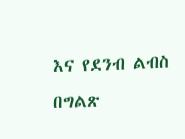እና የደንብ ልብስ በግልጽ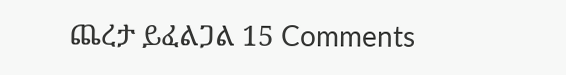ጨረታ ይፈልጋል 15 Comments